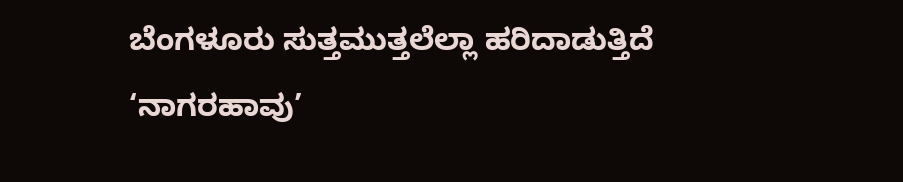ಬೆಂಗಳೂರು ಸುತ್ತಮುತ್ತಲೆಲ್ಲಾ ಹರಿದಾಡುತ್ತಿದೆ ‘ನಾಗರಹಾವು’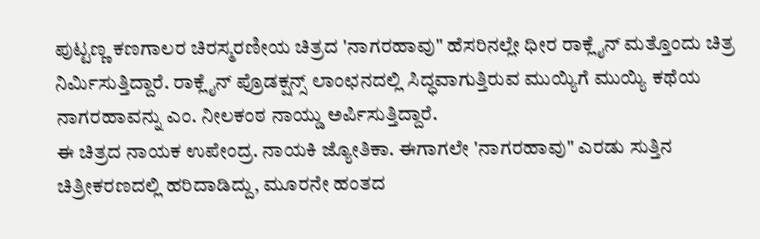ಪುಟ್ಟಣ್ಣ ಕಣಗಾಲರ ಚಿರಸ್ಮರಣೀಯ ಚಿತ್ರದ 'ನಾಗರಹಾವು" ಹೆಸರಿನಲ್ಲೇ ಧೀರ ರಾಕ್ಲೈನ್ ಮತ್ತೊಂದು ಚಿತ್ರ ನಿರ್ಮಿಸುತ್ತಿದ್ದಾರೆ. ರಾಕ್ಲೈನ್ ಪ್ರೊಡಕ್ಷನ್ಸ್ ಲಾಂಛನದಲ್ಲಿ ಸಿದ್ಧವಾಗುತ್ತಿರುವ ಮುಯ್ಯಿಗೆ ಮುಯ್ಯಿ ಕಥೆಯ ನಾಗರಹಾವನ್ನು ಎಂ. ನೀಲಕಂಠ ನಾಯ್ಡು ಅರ್ಪಿಸುತ್ತಿದ್ದಾರೆ.
ಈ ಚಿತ್ರದ ನಾಯಕ ಉಪೇಂದ್ರ. ನಾಯಕಿ ಜ್ಯೋತಿಕಾ. ಈಗಾಗಲೇ 'ನಾಗರಹಾವು" ಎರಡು ಸುತ್ತಿನ ಚಿತ್ರೀಕರಣದಲ್ಲಿ ಹರಿದಾಡಿದ್ದು, ಮೂರನೇ ಹಂತದ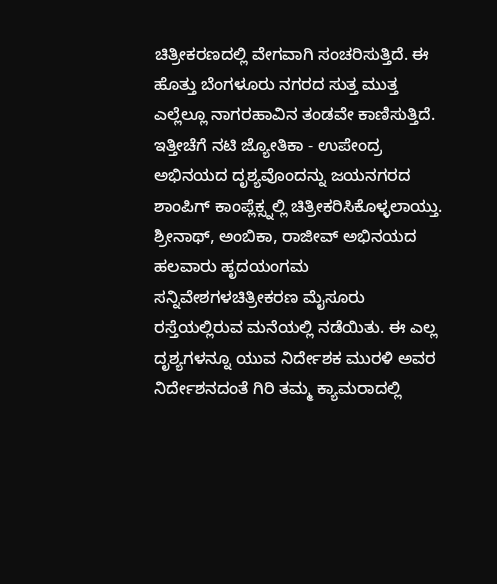ಚಿತ್ರೀಕರಣದಲ್ಲಿ ವೇಗವಾಗಿ ಸಂಚರಿಸುತ್ತಿದೆ. ಈ ಹೊತ್ತು ಬೆಂಗಳೂರು ನಗರದ ಸುತ್ತ ಮುತ್ತ ಎಲ್ಲೆಲ್ಲೂ ನಾಗರಹಾವಿನ ತಂಡವೇ ಕಾಣಿಸುತ್ತಿದೆ.
ಇತ್ತೀಚೆಗೆ ನಟಿ ಜ್ಯೋತಿಕಾ - ಉಪೇಂದ್ರ ಅಭಿನಯದ ದೃಶ್ಯವೊಂದನ್ನು ಜಯನಗರದ ಶಾಂಪಿಗ್ ಕಾಂಪ್ಲೆಕ್ಸ್ನಲ್ಲಿ ಚಿತ್ರೀಕರಿಸಿಕೊಳ್ಳಲಾಯ್ತು. ಶ್ರೀನಾಥ್, ಅಂಬಿಕಾ, ರಾಜೀವ್ ಅಭಿನಯದ ಹಲವಾರು ಹೃದಯಂಗಮ ಸನ್ನಿವೇಶಗಳಚಿತ್ರೀಕರಣ ಮೈಸೂರು ರಸ್ತೆಯಲ್ಲಿರುವ ಮನೆಯಲ್ಲಿ ನಡೆಯಿತು. ಈ ಎಲ್ಲ ದೃಶ್ಯಗಳನ್ನೂ ಯುವ ನಿರ್ದೇಶಕ ಮುರಳಿ ಅವರ ನಿರ್ದೇಶನದಂತೆ ಗಿರಿ ತಮ್ಮ ಕ್ಯಾಮರಾದಲ್ಲಿ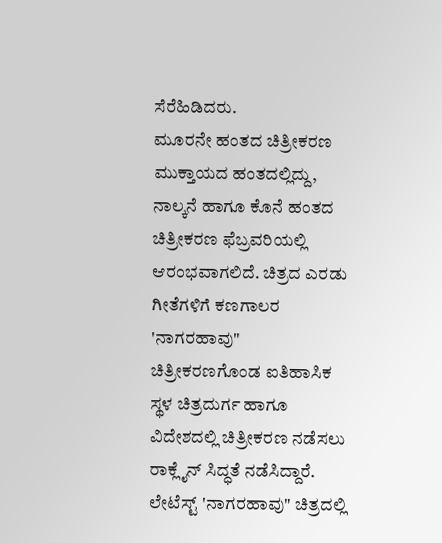ಸೆರೆಹಿಡಿದರು.
ಮೂರನೇ ಹಂತದ ಚಿತ್ರೀಕರಣ ಮುಕ್ತಾಯದ ಹಂತದಲ್ಲಿದ್ದು, ನಾಲ್ಕನೆ ಹಾಗೂ ಕೊನೆ ಹಂತದ ಚಿತ್ರೀಕರಣ ಫೆಬ್ರವರಿಯಲ್ಲಿ ಆರಂಭವಾಗಲಿದೆ. ಚಿತ್ರದ ಎರಡು ಗೀತೆಗಳಿಗೆ ಕಣಗಾಲರ 'ನಾಗರಹಾವು" ಚಿತ್ರೀಕರಣಗೊಂಡ ಐತಿಹಾಸಿಕ ಸ್ಥಳ ಚಿತ್ರದುರ್ಗ ಹಾಗೂ ವಿದೇಶದಲ್ಲಿ ಚಿತ್ರೀಕರಣ ನಡೆಸಲು ರಾಕ್ಲೈನ್ ಸಿದ್ಧತೆ ನಡೆಸಿದ್ದಾರೆ.
ಲೇಟೆಸ್ಟ್ 'ನಾಗರಹಾವು" ಚಿತ್ರದಲ್ಲಿ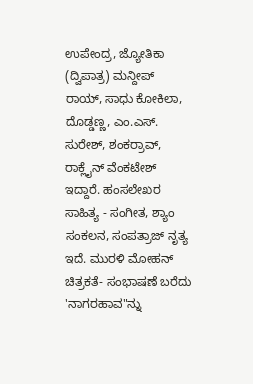ಉಪೇಂದ್ರ, ಜ್ಯೋತಿಕಾ (ದ್ವಿಪಾತ್ರ) ಮನ್ದೀಪ್ ರಾಯ್, ಸಾಧು ಕೋಕಿಲಾ, ದೊಡ್ಡಣ್ಣ, ಎಂ.ಎಸ್. ಸುರೇಶ್, ಶಂಕರ್ರಾವ್, ರಾಕ್ಲೈನ್ ವೆಂಕಟೇಶ್ ಇದ್ದಾರೆ. ಹಂಸಲೇಖರ ಸಾಹಿತ್ಯ - ಸಂಗೀತ, ಶ್ಯಾಂ ಸಂಕಲನ, ಸಂಪತ್ರಾಜ್ ನೃತ್ಯ ಇದೆ. ಮುರಳಿ ಮೋಹನ್ ಚಿತ್ರಕತೆ- ಸಂಭಾಷಣೆ ಬರೆದು 'ನಾಗರಹಾವ"ನ್ನು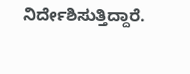ನಿರ್ದೇಶಿಸುತ್ತಿದ್ದಾರೆ.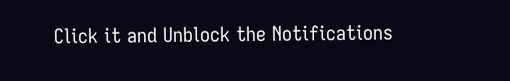Click it and Unblock the Notifications